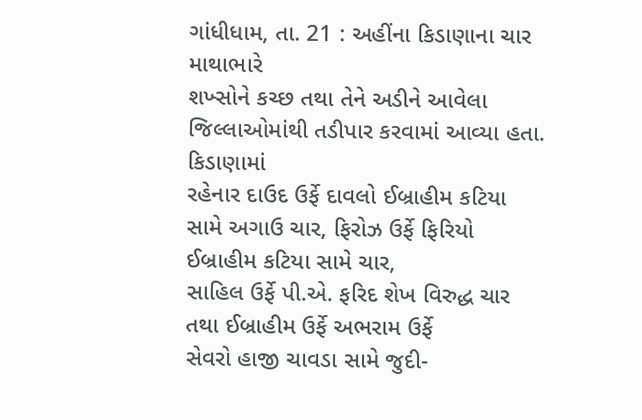ગાંધીધામ, તા. 21 : અહીંના કિડાણાના ચાર માથાભારે
શખ્સોને કચ્છ તથા તેને અડીને આવેલા જિલ્લાઓમાંથી તડીપાર કરવામાં આવ્યા હતા. કિડાણામાં
રહેનાર દાઉદ ઉર્ફે દાવલો ઈબ્રાહીમ કટિયા સામે અગાઉ ચાર, ફિરોઝ ઉર્ફે ફિરિયો ઈબ્રાહીમ કટિયા સામે ચાર,
સાહિલ ઉર્ફે પી.એ. ફરિદ શેખ વિરુદ્ધ ચાર તથા ઈબ્રાહીમ ઉર્ફે અભરામ ઉર્ફે
સેવરો હાજી ચાવડા સામે જુદી-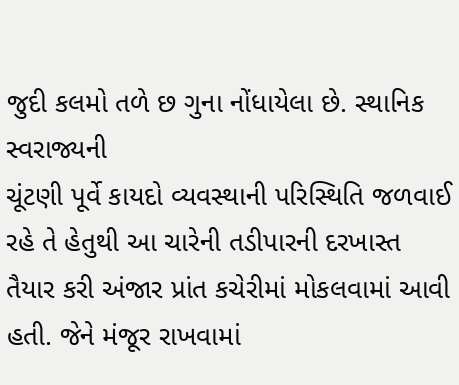જુદી કલમો તળે છ ગુના નોંધાયેલા છે. સ્થાનિક સ્વરાજ્યની
ચૂંટણી પૂર્વે કાયદો વ્યવસ્થાની પરિસ્થિતિ જળવાઈ રહે તે હેતુથી આ ચારેની તડીપારની દરખાસ્ત
તૈયાર કરી અંજાર પ્રાંત કચેરીમાં મોકલવામાં આવી હતી. જેને મંજૂર રાખવામાં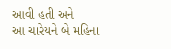આવી હતી અને
આ ચારેયને બે મહિના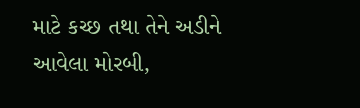માટે કચ્છ તથા તેને અડીને આવેલા મોરબી,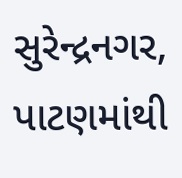સુરેન્દ્રનગર,
પાટણમાંથી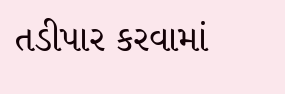તડીપાર કરવામાં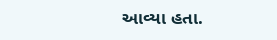આવ્યા હતા.